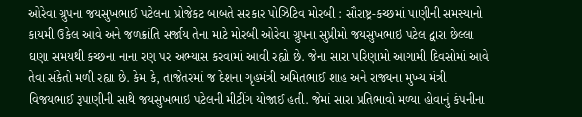ઓરેવા ગ્રુપના જયસુખભાઈ પટેલના પ્રોજેકટ બાબતે સરકાર પોઝિટિવ મોરબી : સૌરાષ્ટ્ર-કચ્છમાં પાણીની સમસ્યાનો કાયમી ઉકેલ આવે અને જળક્રાંતિ સર્જાય તેના માટે મોરબી ઓરેવા ગ્રુપના સુપ્રીમો જયસુખભાઇ પટેલ દ્વારા છેલ્લા ઘણા સમયથી કચ્છના નાના રણ પર અભ્યાસ કરવામાં આવી રહ્યો છે. જેના સારા પરિણામો આગામી દિવસોમાં આવે તેવા સંકેતો મળી રહ્યા છે. કેમ કે, તાજેતરમાં જ દેશના ગૃહમંત્રી અમિતભાઈ શાહ અને રાજ્યના મુખ્ય મંત્રી વિજયભાઈ રૂપાણીની સાથે જયસુખભાઇ પટેલની મીટીંગ યોજાઈ હતી. જેમાં સારા પ્રતિભાવો મળ્યા હોવાનું કંપનીના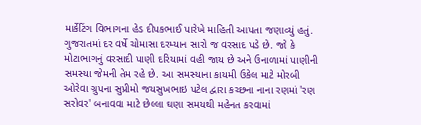માર્કેટિંગ વિભાગના હેડ દીપકભાઈ પારેખે માહિતી આપતા જણાવ્યું હતું. ગુજરાતમાં દર વર્ષે ચોમાસા દરમ્યાન સારો જ વરસાદ પડે છે. જો કે મોટાભાગનું વરસાદી પાણી દરિયામાં વહી જાય છે અને ઉનાળામાં પાણીની સમસ્યા જેમની તેમ રહે છે. આ સમસ્યાના કાયમી ઉકેલ માટે મોરબી ઓરેવા ગ્રુપના સુપ્રીમો જયસુખભાઇ પટેલ દ્વારા કચ્છના નાના રણમાં 'રણ સરોવર' બનાવવા માટે છેલ્લા ઘણા સમયથી મહેનત કરવામાં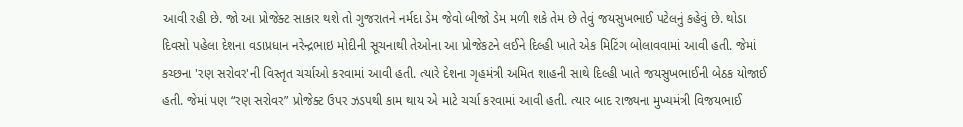આવી રહી છે. જો આ પ્રોજેક્ટ સાકાર થશે તો ગુજરાતને નર્મદા ડેમ જેવો બીજો ડેમ મળી શકે તેમ છે તેવું જયસુખભાઈ પટેલનું કહેવું છે. થોડા દિવસો પહેલા દેશના વડાપ્રધાન નરેન્દ્રભાઇ મોદીની સૂચનાથી તેઓના આ પ્રોજેકટને લઈને દિલ્હી ખાતે એક મિટિંગ બોલાવવામાં આવી હતી. જેમાં કચ્છના 'રણ સરોવર'ની વિસ્તૃત ચર્ચાઓ કરવામાં આવી હતી. ત્યારે દેશના ગૃહમંત્રી અમિત શાહની સાથે દિલ્હી ખાતે જયસુખભાઈની બેઠક યોજાઈ હતી. જેમાં પણ “રણ સરોવર” પ્રોજેક્ટ ઉપર ઝડપથી કામ થાય એ માટે ચર્ચા કરવામાં આવી હતી. ત્યાર બાદ રાજ્યના મુખ્યમંત્રી વિજયભાઈ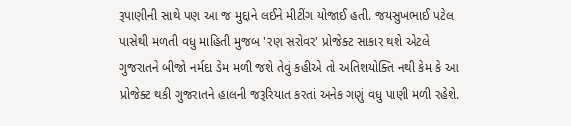રૂપાણીની સાથે પણ આ જ મુદ્દાને લઈને મીટીંગ યોજાઈ હતી. જયસુખભાઈ પટેલ પાસેથી મળતી વધુ માહિતી મુજબ 'રણ સરોવર' પ્રોજેક્ટ સાકાર થશે એટલે ગુજરાતને બીજો નર્મદા ડેમ મળી જશે તેવું કહીએ તો અતિશયોક્તિ નથી કેમ કે આ પ્રોજેક્ટ થકી ગુજરાતને હાલની જરૂરિયાત કરતાં અનેક ગણું વધુ પાણી મળી રહેશે.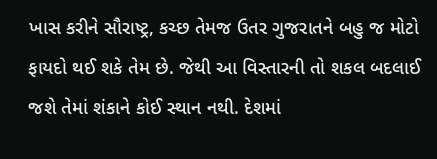ખાસ કરીને સૌરાષ્ટ્ર, કચ્છ તેમજ ઉતર ગુજરાતને બહુ જ મોટો ફાયદો થઈ શકે તેમ છે. જેથી આ વિસ્તારની તો શકલ બદલાઈ જશે તેમાં શંકાને કોઈ સ્થાન નથી. દેશમાં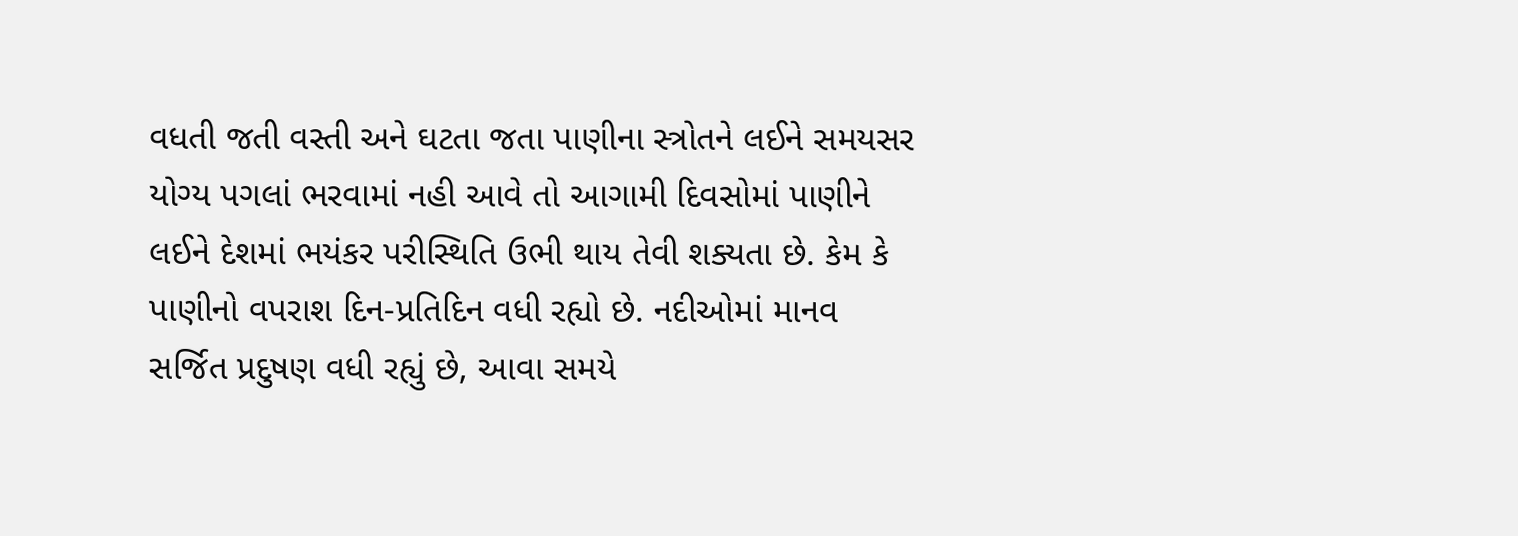વધતી જતી વસ્તી અને ઘટતા જતા પાણીના સ્ત્રોતને લઈને સમયસર યોગ્ય પગલાં ભરવામાં નહી આવે તો આગામી દિવસોમાં પાણીને લઈને દેશમાં ભયંકર પરીસ્થિતિ ઉભી થાય તેવી શક્યતા છે. કેમ કે પાણીનો વપરાશ દિન-પ્રતિદિન વધી રહ્યો છે. નદીઓમાં માનવ સર્જિત પ્રદુષણ વધી રહ્યું છે, આવા સમયે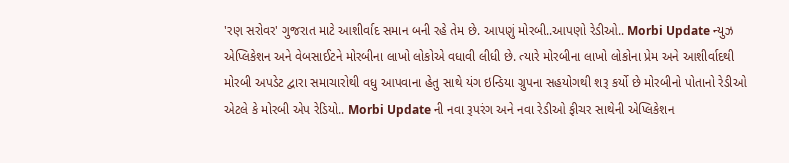'રણ સરોવર' ગુજરાત માટે આશીર્વાદ સમાન બની રહે તેમ છે. આપણું મોરબી..આપણો રેડીઓ.. Morbi Update ન્યુઝ એપ્લિકેશન અને વેબસાઈટને મોરબીના લાખો લોકોએ વધાવી લીધી છે. ત્યારે મોરબીના લાખો લોકોના પ્રેમ અને આશીર્વાદથી મોરબી અપડેટ દ્વારા સમાચારોથી વધુ આપવાના હેતુ સાથે યંગ ઇન્ડિયા ગ્રુપના સહયોગથી શરૂ કર્યો છે મોરબીનો પોતાનો રેડીઓ એટલે કે મોરબી એપ રેડિયો.. Morbi Update ની નવા રૂપરંગ અને નવા રેડીઓ ફીચર સાથેની એપ્લિકેશન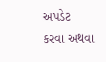અપડેટ કરવા અથવા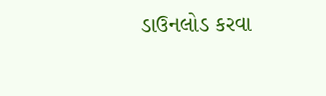ડાઉનલોડ કરવા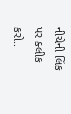નીચેની લિંક પર ક્લીક કરો..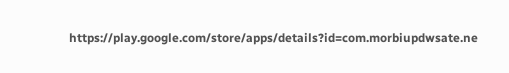https://play.google.com/store/apps/details?id=com.morbiupdwsate.ne